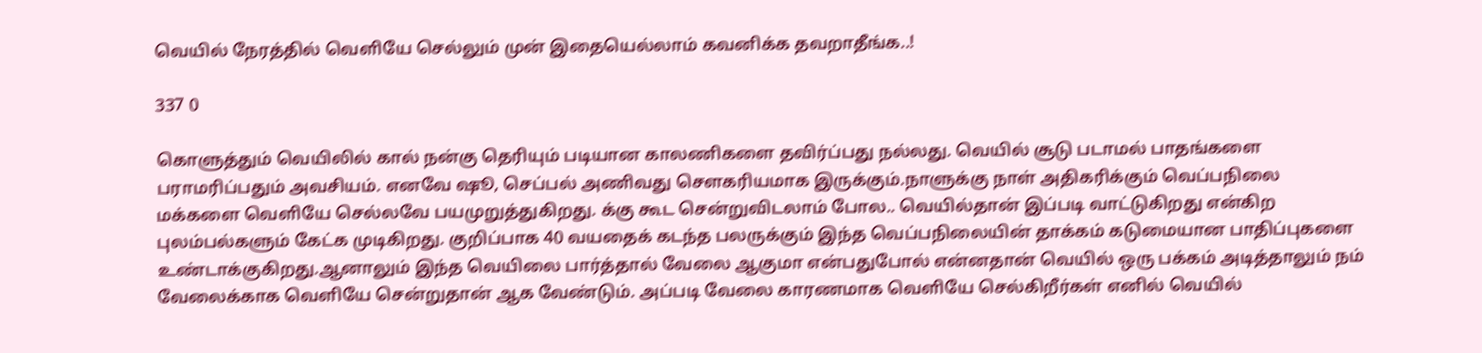வெயில் நேரத்தில் வெளியே செல்லும் முன் இதையெல்லாம் கவனிக்க தவறாதீங்க..!

337 0

கொளுத்தும் வெயிலில் கால் நன்கு தெரியும் படியான காலணிகளை தவிர்ப்பது நல்லது. வெயில் சூடு படாமல் பாதங்களை பராமரிப்பதும் அவசியம். எனவே ஷூ, செப்பல் அணிவது சௌகரியமாக இருக்கும்.நாளுக்கு நாள் அதிகரிக்கும் வெப்பநிலை மக்களை வெளியே செல்லவே பயமுறுத்துகிறது. க்கு கூட சென்றுவிடலாம் போல.. வெயில்தான் இப்படி வாட்டுகிறது என்கிற புலம்பல்களும் கேட்க முடிகிறது. குறிப்பாக 40 வயதைக் கடந்த பலருக்கும் இந்த வெப்பநிலையின் தாக்கம் கடுமையான பாதிப்புகளை உண்டாக்குகிறது.ஆனாலும் இந்த வெயிலை பார்த்தால் வேலை ஆகுமா என்பதுபோல் என்னதான் வெயில் ஒரு பக்கம் அடித்தாலும் நம் வேலைக்காக வெளியே சென்றுதான் ஆக வேண்டும். அப்படி வேலை காரணமாக வெளியே செல்கிறீர்கள் எனில் வெயில்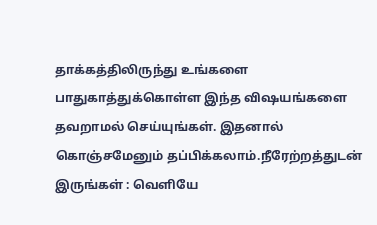தாக்கத்திலிருந்து உங்களை பாதுகாத்துக்கொள்ள இந்த விஷயங்களை தவறாமல் செய்யுங்கள். இதனால் கொஞ்சமேனும் தப்பிக்கலாம்.நீரேற்றத்துடன் இருங்கள் : வெளியே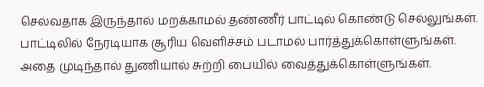செல்வதாக இருந்தால் மறக்காமல் தண்ணீர் பாட்டில் கொண்டு செல்லுங்கள். பாட்டிலில் நேரடியாக சூரிய வெளிச்சம் படாமல் பார்த்துக்கொள்ளுங்கள். அதை முடிந்தால் துணியால் சுற்றி பையில் வைத்துக்கொள்ளுங்கள்.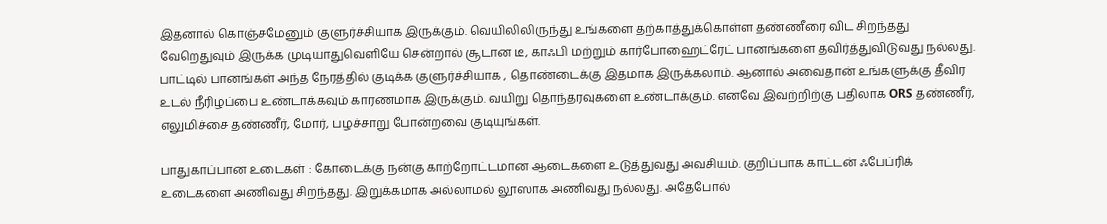இதனால் கொஞ்சமேனும் குளுர்ச்சியாக இருக்கும். வெயிலிலிருந்து உங்களை தற்காத்துக்கொள்ள தண்ணீரை விட சிறந்தது வேறெதுவும் இருக்க முடியாதுவெளியே சென்றால் சூடான டீ, காஃபி மற்றும் கார்போஹைட்ரேட் பானங்களை தவிர்த்துவிடுவது நல்லது. பாட்டில் பானங்கள் அந்த நேரத்தில் குடிக்க குளுர்ச்சியாக , தொண்டைக்கு இதமாக இருக்கலாம். ஆனால் அவைதான் உங்களுக்கு தீவிர உடல் நீரிழப்பை உண்டாக்கவும் காரணமாக இருக்கும். வயிறு தொந்தரவுகளை உண்டாக்கும். எனவே இவற்றிற்கு பதிலாக ORS தண்ணீர், எலுமிச்சை தண்ணீர், மோர், பழச்சாறு போன்றவை குடியுங்கள்.

பாதுகாப்பான உடைகள் : கோடைக்கு நன்கு காற்றோட்டமான ஆடைகளை உடுத்துவது அவசியம். குறிப்பாக காட்டன் ஃபேப்ரிக் உடைகளை அணிவது சிறந்தது. இறுக்கமாக அல்லாமல் லூஸாக அணிவது நல்லது. அதேபோல்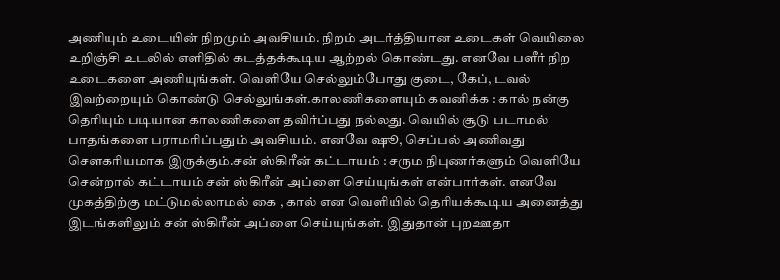அணியும் உடையின் நிறமும் அவசியம். நிறம் அடர்த்தியான உடைகள் வெயிலை உறிஞ்சி உடலில் எளிதில் கடத்தக்கூடிய ஆற்றல் கொண்டது. எனவே பளீர் நிற உடைகளை அணியுங்கள். வெளியே செல்லும்போது குடை, கேப், டவல் இவற்றையும் கொண்டு செல்லுங்கள்.காலணிகளையும் கவனிக்க : கால் நன்கு தெரியும் படியான காலணிகளை தவிர்ப்பது நல்லது. வெயில் சூடு படாமல் பாதங்களை பராமரிப்பதும் அவசியம். எனவே ஷூ, செப்பல் அணிவது சௌகரியமாக இருக்கும்.சன் ஸ்கிரீன் கட்டாயம் : சரும நிபுணர்களும் வெளியே சென்றால் கட்டாயம் சன் ஸ்கிரீன் அப்ளை செய்யுங்கள் என்பார்கள். எனவே முகத்திற்கு மட்டுமல்லாமல் கை , கால் என வெளியில் தெரியக்கூடிய அனைத்து இடங்களிலும் சன் ஸ்கிரீன் அப்ளை செய்யுங்கள். இதுதான் புறஊதா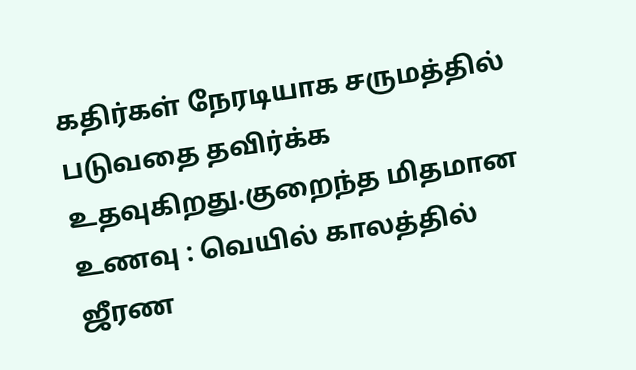கதிர்கள் நேரடியாக சருமத்தில் படுவதை தவிர்க்க உதவுகிறது.குறைந்த மிதமான உணவு : வெயில் காலத்தில் ஜீரண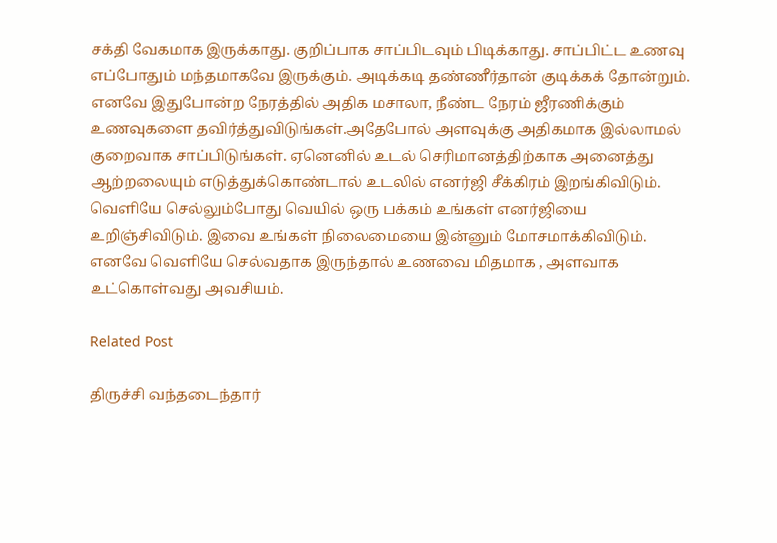சக்தி வேகமாக இருக்காது. குறிப்பாக சாப்பிடவும் பிடிக்காது. சாப்பிட்ட உணவு எப்போதும் மந்தமாகவே இருக்கும். அடிக்கடி தண்ணீர்தான் குடிக்கக் தோன்றும். எனவே இதுபோன்ற நேரத்தில் அதிக மசாலா, நீண்ட நேரம் ஜீரணிக்கும் உணவுகளை தவிர்த்துவிடுங்கள்.அதேபோல் அளவுக்கு அதிகமாக இல்லாமல் குறைவாக சாப்பிடுங்கள். ஏனெனில் உடல் செரிமானத்திற்காக அனைத்து ஆற்றலையும் எடுத்துக்கொண்டால் உடலில் எனர்ஜி சீக்கிரம் இறங்கிவிடும். வெளியே செல்லும்போது வெயில் ஒரு பக்கம் உங்கள் எனர்ஜியை உறிஞ்சிவிடும். இவை உங்கள் நிலைமையை இன்னும் மோசமாக்கிவிடும். எனவே வெளியே செல்வதாக இருந்தால் உணவை மிதமாக , அளவாக உட்கொள்வது அவசியம்.

Related Post

திருச்சி வந்தடைந்தார்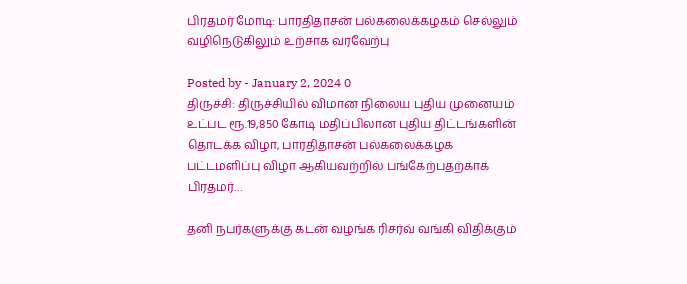பிரதமர் மோடி: பாரதிதாசன் பல்கலைக்கழகம் செல்லும் வழிநெடுகிலும் உற்சாக வரவேற்பு

Posted by - January 2, 2024 0
திருச்சி: திருச்சியில் விமான நிலைய புதிய முனையம் உட்பட ரூ.19,850 கோடி மதிப்பிலான புதிய திட்டங்களின் தொடக்க விழா, பாரதிதாசன் பல்கலைக்கழக பட்டமளிப்பு விழா ஆகியவற்றில் பங்கேற்பதற்காக பிரதமர்…

தனி நபர்களுக்கு கடன் வழங்க ரிசர்வ் வங்கி விதிக்கும்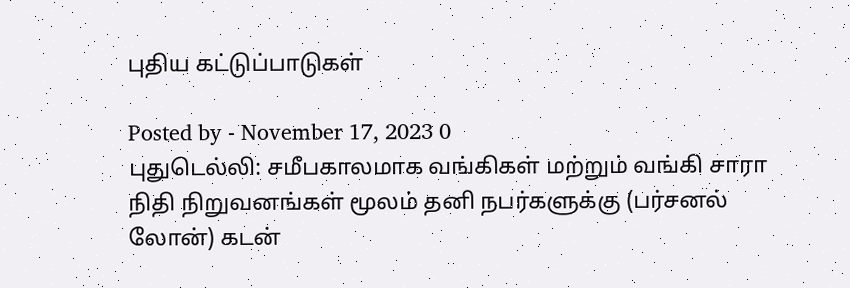புதிய கட்டுப்பாடுகள்

Posted by - November 17, 2023 0
புதுடெல்லி: சமீபகாலமாக வங்கிகள் மற்றும் வங்கி சாரா நிதி நிறுவனங்கள் மூலம் தனி நபர்களுக்கு (பர்சனல் லோன்) கடன்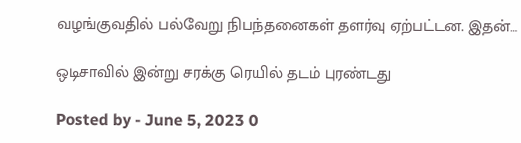வழங்குவதில் பல்வேறு நிபந்தனைகள் தளர்வு ஏற்பட்டன. இதன்…

ஒடிசாவில் இன்று சரக்கு ரெயில் தடம் புரண்டது

Posted by - June 5, 2023 0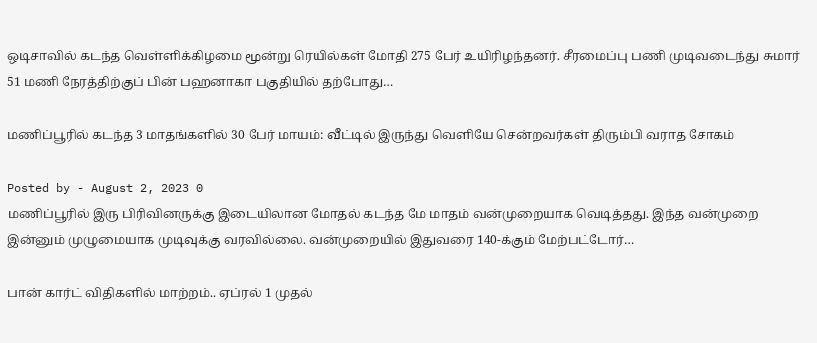ஒடிசாவில் கடந்த வெள்ளிக்கிழமை மூன்று ரெயில்கள் மோதி 275 பேர் உயிரிழந்தனர். சீரமைப்பு பணி முடிவடைந்து சுமார் 51 மணி நேரத்திற்குப் பின் பஹனாகா பகுதியில் தற்போது…

மணிப்பூரில் கடந்த 3 மாதங்களில் 30 பேர் மாயம்: வீட்டில் இருந்து வெளியே சென்றவர்கள் திரும்பி வராத சோகம்

Posted by - August 2, 2023 0
மணிப்பூரில் இரு பிரிவினருக்கு இடையிலான மோதல் கடந்த மே மாதம் வன்முறையாக வெடித்தது. இந்த வன்முறை இன்னும் முழுமையாக முடிவுக்கு வரவில்லை. வன்முறையில் இதுவரை 140-க்கும் மேற்பட்டோர்…

பான் கார்ட் விதிகளில் மாற்றம்.. ஏப்ரல் 1 முதல்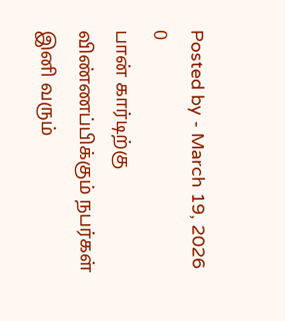Posted by - March 19, 2026 0
பான் கார்டிற்கு விண்ணப்பிக்கும் நபர்கள் இனி வரும்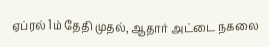ஏப்ரல் 1ம் தேதி முதல், ஆதார் அட்டை நகலை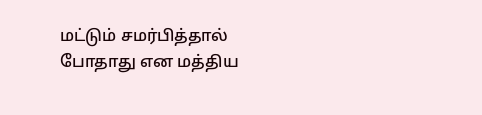மட்டும் சமர்பித்தால் போதாது என மத்திய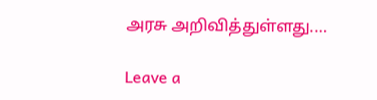அரசு அறிவித்துள்ளது.…

Leave a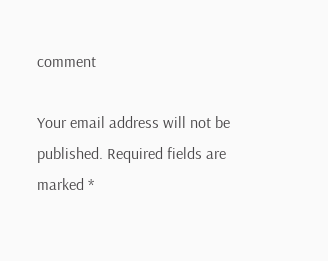comment

Your email address will not be published. Required fields are marked *